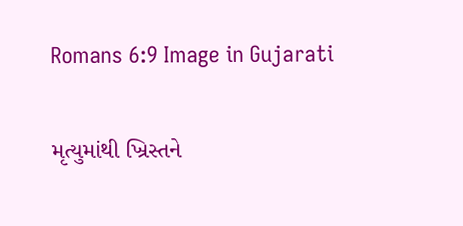Romans 6:9 Image in Gujarati

મૃત્યુમાંથી ખ્રિસ્તને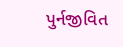પુર્નજીવિત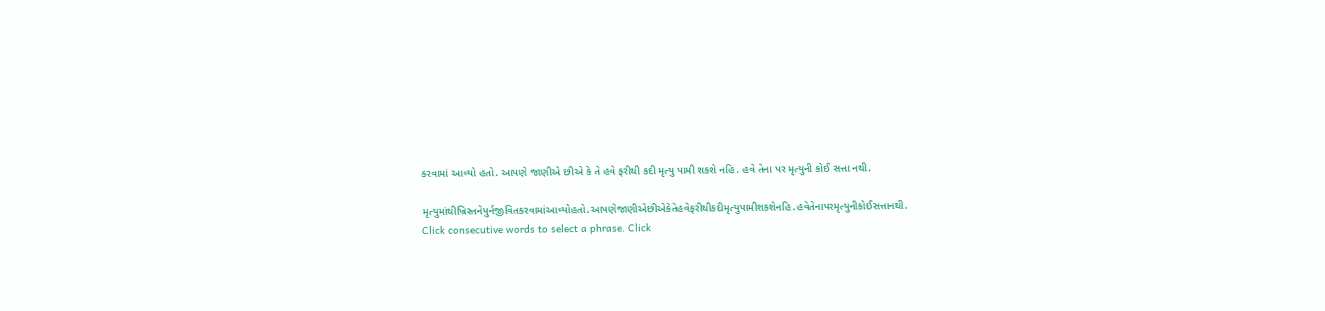કરવામાં આવ્યો હતો. આપણે જાણીએ છીએ કે તે હવે ફરીથી કદી મૃત્યુ પામી શકશે નહિ. હવે તેના પર મૃત્યુની કોઈ સત્તા નથી.

મૃત્યુમાંથીખ્રિસ્તનેપુર્નજીવિતકરવામાંઆવ્યોહતો.આપણેજાણીએછીએકેતેહવેફરીથીકદીમૃત્યુપામીશકશેનહિ.હવેતેનાપરમૃત્યુનીકોઈસત્તાનથી.
Click consecutive words to select a phrase. Click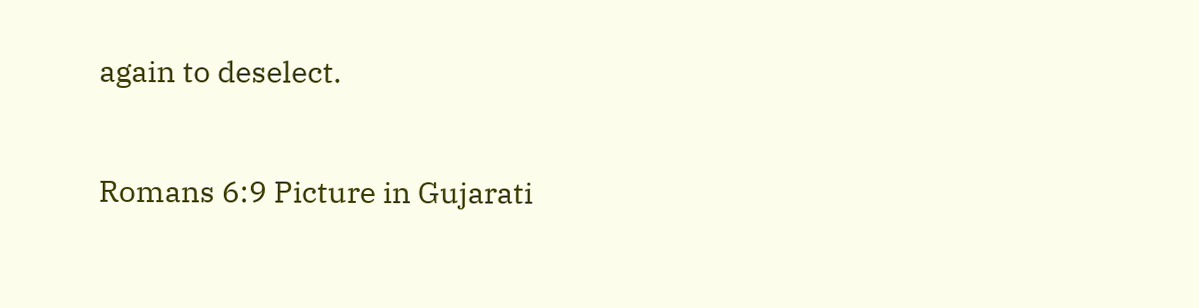again to deselect.

Romans 6:9 Picture in Gujarati